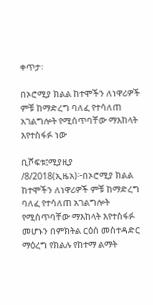ቀጥታ፡

በኦሮሚያ ክልል ከተሞችን ለነዋሪዎች ምቹ ከማድረግ ባለፈ የተሳለጠ አገልግሎት የሚሰጥባቸው ማእከላት እየተስፋፉ ነው

ቢሾፍቱ፤ሚያዚያ /8/2018(ኢዜአ)፦በኦሮሚያ ክልል ከተሞችን ለነዋሪዎች ምቹ ከማድረግ ባለፈ የተሳለጠ አገልግሎት የሚሰጥባቸው ማእከላት እየተስፋፉ መሆኑን በምክትል ርዕሰ መስተዳድር ማዕረግ የክልሉ የከተማ ልማት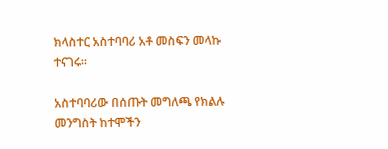ክላስተር አስተባባሪ አቶ መስፍን መላኩ ተናገሩ።

አስተባባሪው በሰጡት መግለጫ የክልሉ መንግስት ከተሞችን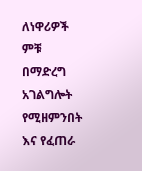ለነዋሪዎች ምቹ በማድረግ አገልግሎት የሚዘምንበት እና የፈጠራ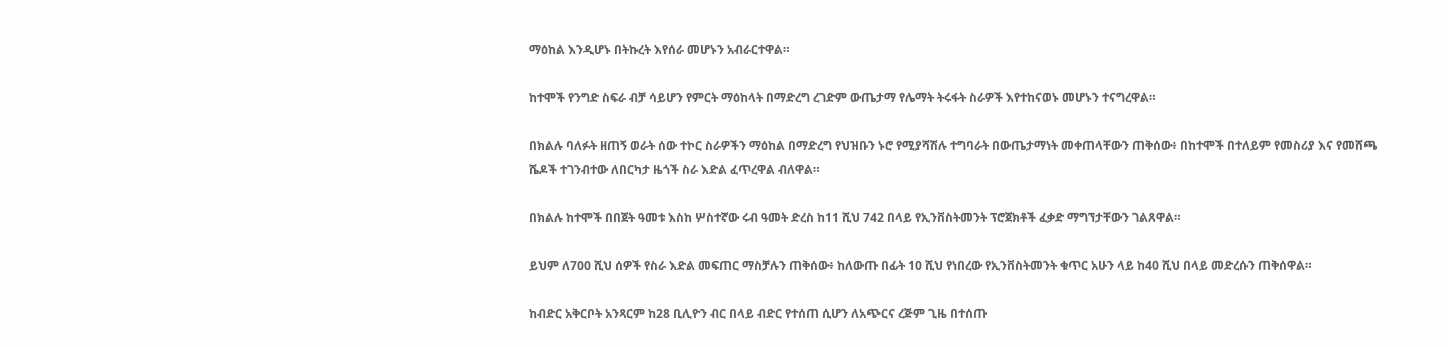ማዕከል እንዲሆኑ በትኩረት እየሰራ መሆኑን አብራርተዋል።

ከተሞች የንግድ ስፍራ ብቻ ሳይሆን የምርት ማዕከላት በማድረግ ረገድም ውጤታማ የሌማት ትሩፋት ስራዎች እየተከናወኑ መሆኑን ተናግረዋል።

በክልሉ ባለፉት ዘጠኝ ወራት ሰው ተኮር ስራዎችን ማዕከል በማድረግ የህዝቡን ኑሮ የሚያሻሽሉ ተግባራት በውጤታማነት መቀጠላቸውን ጠቅሰው፥ በከተሞች በተለይም የመስሪያ እና የመሸጫ ሼዶች ተገንብተው ለበርካታ ዜጎች ስራ እድል ፈጥረዋል ብለዋል።

በክልሉ ከተሞች በበጀት ዓመቱ እስከ ሦስተኛው ሩብ ዓመት ድረስ ከ11 ሺህ 742 በላይ የኢንቨስትመንት ፕሮጀክቶች ፈቃድ ማግኘታቸውን ገልጸዋል።

ይህም ለ700 ሺህ ሰዎች የስራ እድል መፍጠር ማስቻሉን ጠቅሰው፥ ከለውጡ በፊት 10 ሺህ የነበረው የኢንቨስትመንት ቁጥር አሁን ላይ ከ40 ሺህ በላይ መድረሱን ጠቅሰዋል።

ከብድር አቅርቦት አንጻርም ከ28 ቢሊዮን ብር በላይ ብድር የተሰጠ ሲሆን ለአጭርና ረጅም ጊዜ በተሰጡ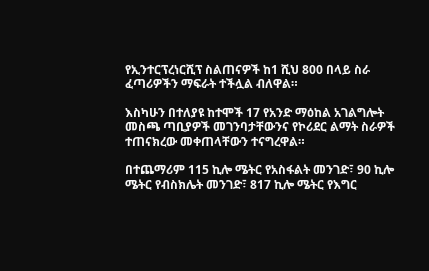የኢንተርፕረነርሺፕ ስልጠናዎች ከ1 ሺህ 800 በላይ ስራ ፈጣሪዎችን ማፍራት ተችሏል ብለዋል።

እስካሁን በተለያዩ ከተሞች 17 የአንድ ማዕከል አገልግሎት መስጫ ጣቢያዎች መገንባታቸውንና የኮሪደር ልማት ስራዎች ተጠናክረው መቀጠላቸውን ተናግረዋል።

በተጨማሪም 115 ኪሎ ሜትር የአስፋልት መንገድ፣ 90 ኪሎ ሜትር የብስክሌት መንገድ፣ 817 ኪሎ ሜትር የእግር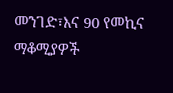መንገድ፣እና 90 የመኪና ማቆሚያዎች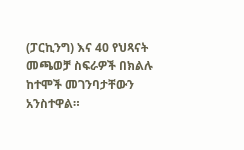(ፓርኪንግ) እና 40 የህጻናት መጫወቻ ስፍራዎች በክልሉ ከተሞች መገንባታቸውን አንስተዋል።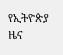የኢትዮጵያ ዜና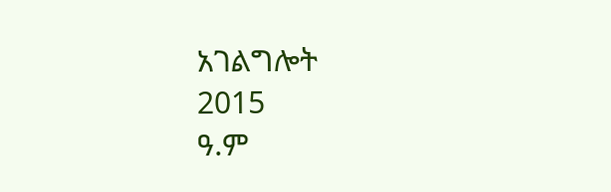አገልግሎት
2015
ዓ.ም